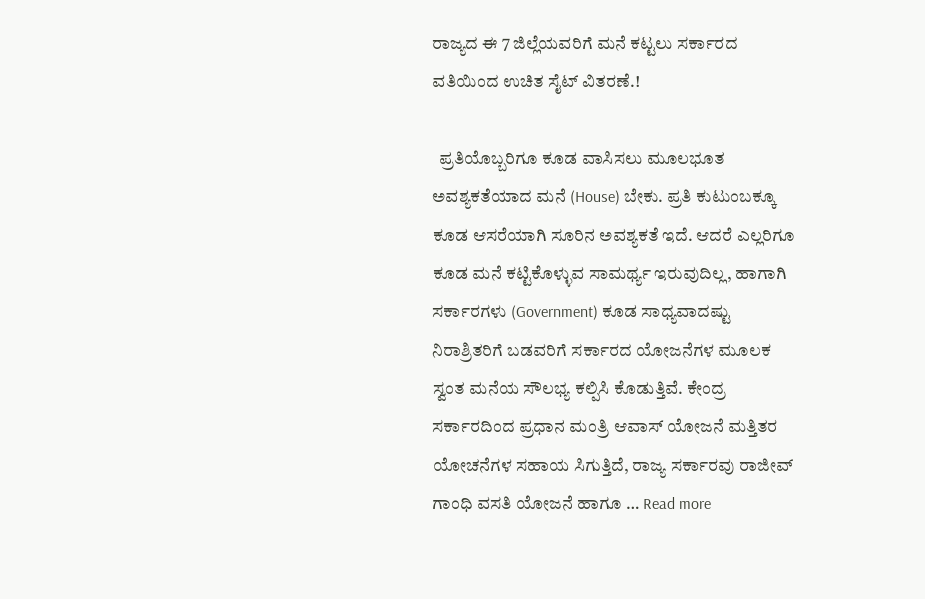ರಾಜ್ಯದ ಈ 7 ಜಿಲ್ಲೆಯವರಿಗೆ ಮನೆ ಕಟ್ಟಲು ಸರ್ಕಾರದ ವತಿಯಿಂದ ಉಚಿತ ಸೈಟ್ ವಿತರಣೆ.!

  ಪ್ರತಿಯೊಬ್ಬರಿಗೂ ಕೂಡ ವಾಸಿಸಲು ಮೂಲಭೂತ ಅವಶ್ಯಕತೆಯಾದ ಮನೆ (House) ಬೇಕು. ಪ್ರತಿ ಕುಟುಂಬಕ್ಕೂ ಕೂಡ ಆಸರೆಯಾಗಿ ಸೂರಿನ ಅವಶ್ಯಕತೆ ಇದೆ. ಆದರೆ ಎಲ್ಲರಿಗೂ ಕೂಡ ಮನೆ ಕಟ್ಟಿಕೊಳ್ಳುವ ಸಾಮರ್ಥ್ಯ ಇರುವುದಿಲ್ಲ, ಹಾಗಾಗಿ ಸರ್ಕಾರಗಳು (Government) ಕೂಡ ಸಾಧ್ಯವಾದಷ್ಟು ನಿರಾಶ್ರಿತರಿಗೆ ಬಡವರಿಗೆ ಸರ್ಕಾರದ ಯೋಜನೆಗಳ ಮೂಲಕ ಸ್ವಂತ ಮನೆಯ ಸೌಲಭ್ಯ ಕಲ್ಪಿಸಿ ಕೊಡುತ್ತಿವೆ. ಕೇಂದ್ರ ಸರ್ಕಾರದಿಂದ ಪ್ರಧಾನ ಮಂತ್ರಿ ಆವಾಸ್ ಯೋಜನೆ ಮತ್ತಿತರ ಯೋಚನೆಗಳ ಸಹಾಯ ಸಿಗುತ್ತಿದೆ, ರಾಜ್ಯ ಸರ್ಕಾರವು ರಾಜೀವ್ ಗಾಂಧಿ ವಸತಿ ಯೋಜನೆ ಹಾಗೂ … Read more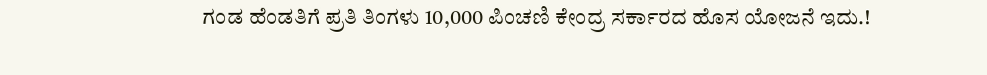ಗಂಡ ಹೆಂಡತಿಗೆ ಪ್ರತಿ ತಿಂಗಳು 10,000 ಪಿಂಚಣಿ ಕೇಂದ್ರ ಸರ್ಕಾರದ ಹೊಸ ಯೋಜನೆ ಇದು.!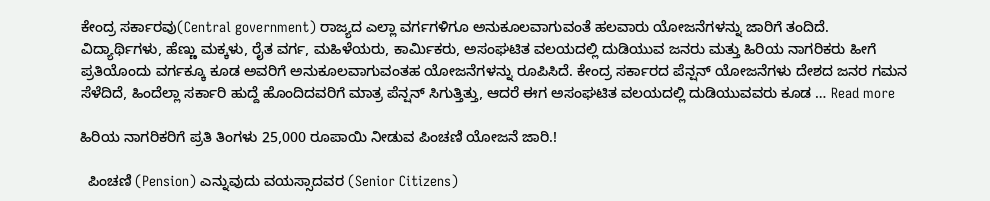ಕೇಂದ್ರ ಸರ್ಕಾರವು(Central government) ರಾಜ್ಯದ ಎಲ್ಲಾ ವರ್ಗಗಳಿಗೂ ಅನುಕೂಲವಾಗುವಂತೆ ಹಲವಾರು ಯೋಜನೆಗಳನ್ನು ಜಾರಿಗೆ ತಂದಿದೆ. ವಿದ್ಯಾರ್ಥಿಗಳು, ಹೆಣ್ಣು ಮಕ್ಕಳು, ರೈತ ವರ್ಗ, ಮಹಿಳೆಯರು, ಕಾರ್ಮಿಕರು, ಅಸಂಘಟಿತ ವಲಯದಲ್ಲಿ ದುಡಿಯುವ ಜನರು ಮತ್ತು ಹಿರಿಯ ನಾಗರಿಕರು ಹೀಗೆ ಪ್ರತಿಯೊಂದು ವರ್ಗಕ್ಕೂ ಕೂಡ ಅವರಿಗೆ ಅನುಕೂಲವಾಗುವಂತಹ ಯೋಜನೆಗಳನ್ನು ರೂಪಿಸಿದೆ. ಕೇಂದ್ರ ಸರ್ಕಾರದ ಪೆನ್ಷನ್ ಯೋಜನೆಗಳು ದೇಶದ ಜನರ ಗಮನ ಸೆಳೆದಿದೆ, ಹಿಂದೆಲ್ಲಾ ಸರ್ಕಾರಿ ಹುದ್ದೆ ಹೊಂದಿದವರಿಗೆ ಮಾತ್ರ ಪೆನ್ಷನ್ ಸಿಗುತ್ತಿತ್ತು, ಆದರೆ ಈಗ ಅಸಂಘಟಿತ ವಲಯದಲ್ಲಿ ದುಡಿಯುವವರು ಕೂಡ … Read more

ಹಿರಿಯ ನಾಗರಿಕರಿಗೆ ಪ್ರತಿ ತಿಂಗಳು 25,000 ರೂಪಾಯಿ ನೀಡುವ ಪಿಂಚಣಿ ಯೋಜನೆ ಜಾರಿ.!

  ಪಿಂಚಣಿ (Pension) ಎನ್ನುವುದು ವಯಸ್ಸಾದವರ (Senior Citizens)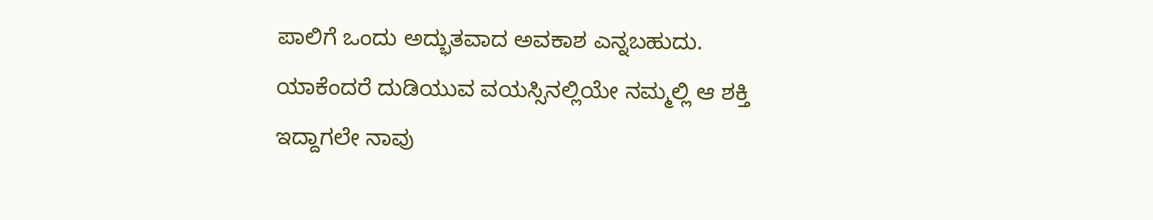ಪಾಲಿಗೆ ಒಂದು ಅದ್ಭುತವಾದ ಅವಕಾಶ ಎನ್ನಬಹುದು. ಯಾಕೆಂದರೆ ದುಡಿಯುವ ವಯಸ್ಸಿನಲ್ಲಿಯೇ ನಮ್ಮಲ್ಲಿ ಆ ಶಕ್ತಿ ಇದ್ದಾಗಲೇ ನಾವು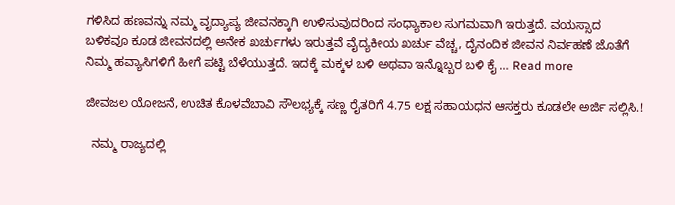ಗಳಿಸಿದ ಹಣವನ್ನು ನಮ್ಮ ವೃದ್ಯಾಪ್ಯ ಜೀವನಕ್ಕಾಗಿ ಉಳಿಸುವುದರಿಂದ ಸಂಧ್ಯಾಕಾಲ ಸುಗಮವಾಗಿ ಇರುತ್ತದೆ. ವಯಸ್ಸಾದ ಬಳಿಕವೂ ಕೂಡ ಜೀವನದಲ್ಲಿ ಅನೇಕ ಖರ್ಚುಗಳು ಇರುತ್ತವೆ ವೈದ್ಯಕೀಯ ಖರ್ಚು ವೆಚ್ಚ, ದೈನಂದಿಕ ಜೀವನ ನಿರ್ವಹಣೆ ಜೊತೆಗೆ ನಿಮ್ಮ ಹವ್ಯಾಸಿಗಳಿಗೆ ಹೀಗೆ ಪಟ್ಟಿ ಬೆಳೆಯುತ್ತದೆ. ಇದಕ್ಕೆ ಮಕ್ಕಳ ಬಳಿ ಅಥವಾ ಇನ್ನೊಬ್ಬರ ಬಳಿ ಕೈ … Read more

ಜೀವಜಲ ಯೋಜನೆ, ಉಚಿತ ಕೊಳವೆಬಾವಿ ಸೌಲಭ್ಯಕ್ಕೆ ಸಣ್ಣ ರೈತರಿಗೆ 4.75 ಲಕ್ಷ ಸಹಾಯಧನ ಆಸಕ್ತರು ಕೂಡಲೇ ಅರ್ಜಿ ಸಲ್ಲಿಸಿ.!

  ನಮ್ಮ ರಾಜ್ಯದಲ್ಲಿ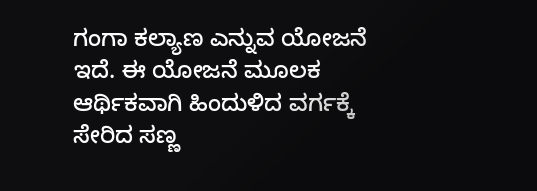ಗಂಗಾ ಕಲ್ಯಾಣ ಎನ್ನುವ ಯೋಜನೆ ಇದೆ. ಈ ಯೋಜನೆ ಮೂಲಕ ಆರ್ಥಿಕವಾಗಿ ಹಿಂದುಳಿದ ವರ್ಗಕ್ಕೆ ಸೇರಿದ ಸಣ್ಣ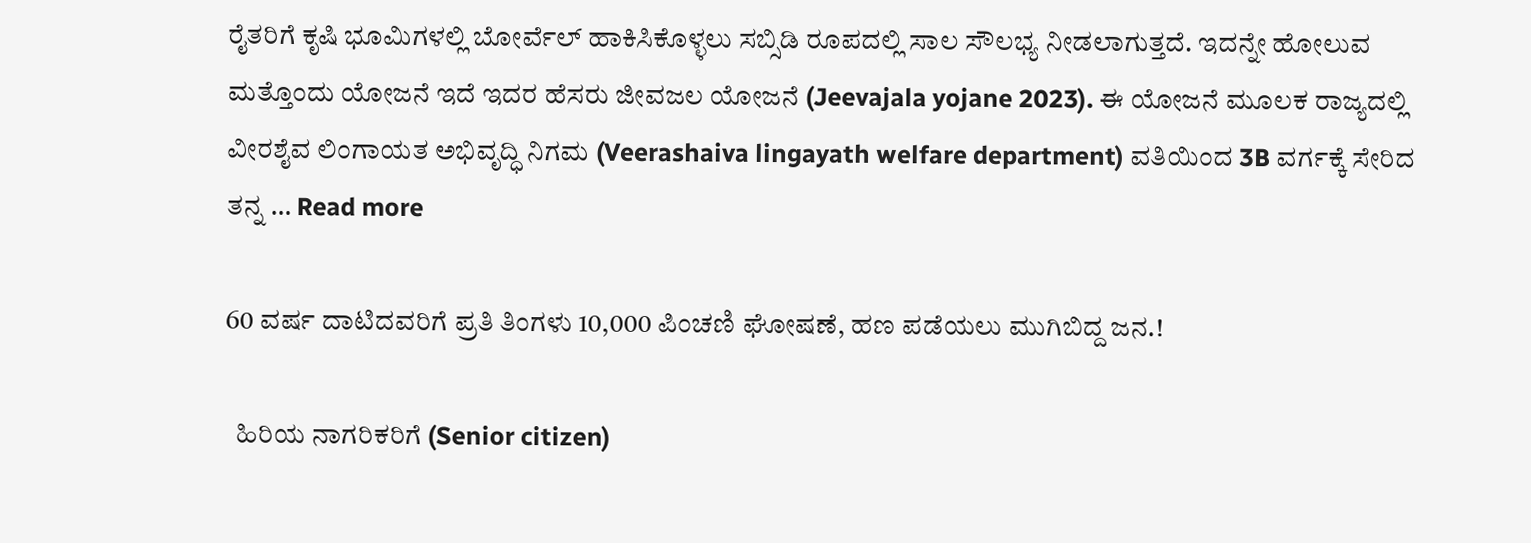ರೈತರಿಗೆ ಕೃಷಿ ಭೂಮಿಗಳಲ್ಲಿ ಬೋರ್ವೆಲ್ ಹಾಕಿಸಿಕೊಳ್ಳಲು ಸಬ್ಸಿಡಿ ರೂಪದಲ್ಲಿ ಸಾಲ ಸೌಲಭ್ಯ ನೀಡಲಾಗುತ್ತದೆ. ಇದನ್ನೇ ಹೋಲುವ ಮತ್ತೊಂದು ಯೋಜನೆ ಇದೆ ಇದರ ಹೆಸರು ಜೀವಜಲ ಯೋಜನೆ (Jeevajala yojane 2023). ಈ ಯೋಜನೆ ಮೂಲಕ ರಾಜ್ಯದಲ್ಲಿ ವೀರಶೈವ ಲಿಂಗಾಯತ ಅಭಿವೃದ್ಧಿ ನಿಗಮ (Veerashaiva lingayath welfare department) ವತಿಯಿಂದ 3B ವರ್ಗಕ್ಕೆ ಸೇರಿದ ತನ್ನ … Read more

60 ವರ್ಷ ದಾಟಿದವರಿಗೆ ಪ್ರತಿ ತಿಂಗಳು 10,000 ಪಿಂಚಣಿ ಘೋಷಣೆ, ಹಣ ಪಡೆಯಲು ಮುಗಿಬಿದ್ದ ಜನ.!

  ಹಿರಿಯ ನಾಗರಿಕರಿಗೆ (Senior citizen)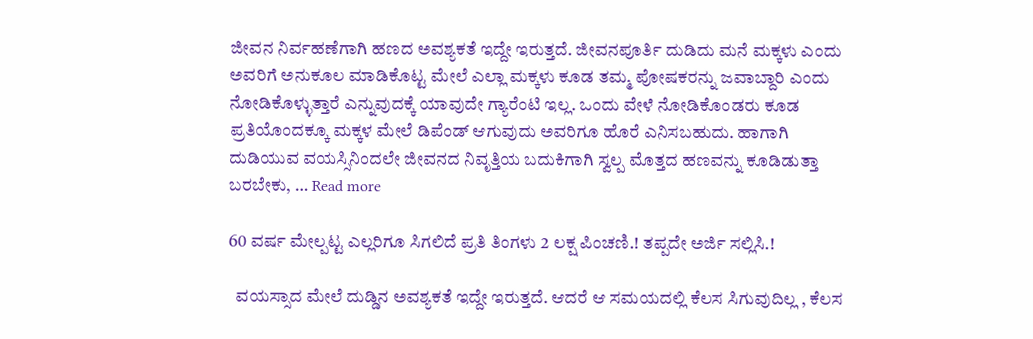ಜೀವನ ನಿರ್ವಹಣೆಗಾಗಿ ಹಣದ ಅವಶ್ಯಕತೆ ಇದ್ದೇ ಇರುತ್ತದೆ. ಜೀವನಪೂರ್ತಿ ದುಡಿದು ಮನೆ ಮಕ್ಕಳು ಎಂದು ಅವರಿಗೆ ಅನುಕೂಲ ಮಾಡಿಕೊಟ್ಟ ಮೇಲೆ ಎಲ್ಲಾ ಮಕ್ಕಳು ಕೂಡ ತಮ್ಮ ಪೋಷಕರನ್ನು ಜವಾಬ್ದಾರಿ ಎಂದು ನೋಡಿಕೊಳ್ಳುತ್ತಾರೆ ಎನ್ನುವುದಕ್ಕೆ ಯಾವುದೇ ಗ್ಯಾರೆಂಟಿ ಇಲ್ಲ. ಒಂದು ವೇಳೆ ನೋಡಿಕೊಂಡರು ಕೂಡ ಪ್ರತಿಯೊಂದಕ್ಕೂ ಮಕ್ಕಳ ಮೇಲೆ ಡಿಪೆಂಡ್ ಆಗುವುದು ಅವರಿಗೂ ಹೊರೆ ಎನಿಸಬಹುದು. ಹಾಗಾಗಿ ದುಡಿಯುವ ವಯಸ್ಸಿನಿಂದಲೇ ಜೀವನದ ನಿವೃತ್ತಿಯ ಬದುಕಿಗಾಗಿ ಸ್ವಲ್ಪ ಮೊತ್ತದ ಹಣವನ್ನು ಕೂಡಿಡುತ್ತಾ ಬರಬೇಕು, … Read more

60 ವರ್ಷ ಮೇಲ್ಪಟ್ಟ ಎಲ್ಲರಿಗೂ ಸಿಗಲಿದೆ ಪ್ರತಿ ತಿಂಗಳು 2 ಲಕ್ಷ ಪಿಂಚಣಿ.! ತಪ್ಪದೇ ಅರ್ಜಿ ಸಲ್ಲಿಸಿ.!

  ವಯಸ್ಸಾದ ಮೇಲೆ ದುಡ್ಡಿನ ಅವಶ್ಯಕತೆ ಇದ್ದೇ ಇರುತ್ತದೆ. ಆದರೆ ಆ ಸಮಯದಲ್ಲಿ ಕೆಲಸ ಸಿಗುವುದಿಲ್ಲ , ಕೆಲಸ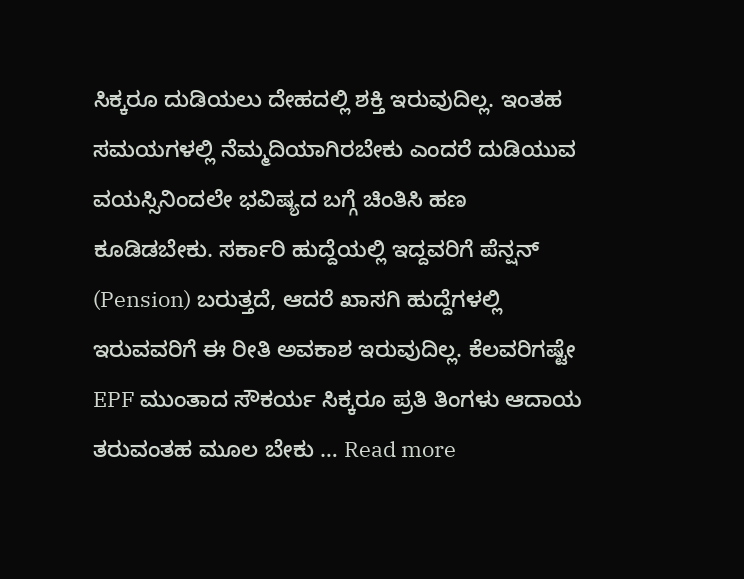ಸಿಕ್ಕರೂ ದುಡಿಯಲು ದೇಹದಲ್ಲಿ ಶಕ್ತಿ ಇರುವುದಿಲ್ಲ. ಇಂತಹ ಸಮಯಗಳಲ್ಲಿ ನೆಮ್ಮದಿಯಾಗಿರಬೇಕು ಎಂದರೆ ದುಡಿಯುವ ವಯಸ್ಸಿನಿಂದಲೇ ಭವಿಷ್ಯದ ಬಗ್ಗೆ ಚಿಂತಿಸಿ ಹಣ ಕೂಡಿಡಬೇಕು. ಸರ್ಕಾರಿ ಹುದ್ದೆಯಲ್ಲಿ ಇದ್ದವರಿಗೆ ಪೆನ್ಷನ್ (Pension) ಬರುತ್ತದೆ, ಆದರೆ ಖಾಸಗಿ ಹುದ್ದೆಗಳಲ್ಲಿ ಇರುವವರಿಗೆ ಈ ರೀತಿ ಅವಕಾಶ ಇರುವುದಿಲ್ಲ. ಕೆಲವರಿಗಷ್ಟೇ EPF ಮುಂತಾದ ಸೌಕರ್ಯ ಸಿಕ್ಕರೂ ಪ್ರತಿ ತಿಂಗಳು ಆದಾಯ ತರುವಂತಹ ಮೂಲ ಬೇಕು … Read more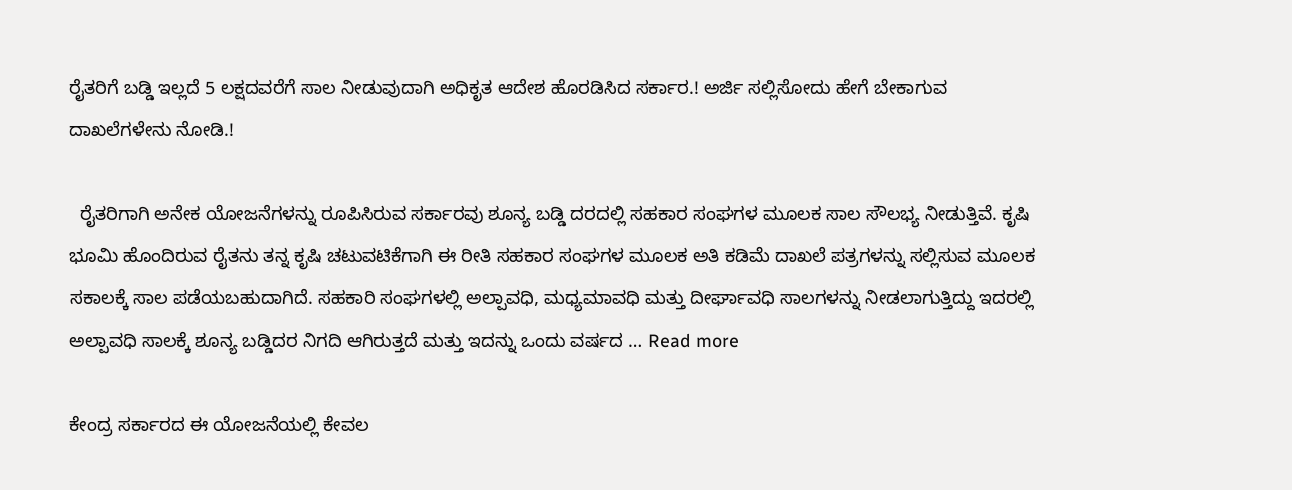ರೈತರಿಗೆ ಬಡ್ಡಿ ಇಲ್ಲದೆ 5 ಲಕ್ಷದವರೆಗೆ ಸಾಲ ನೀಡುವುದಾಗಿ ಅಧಿಕೃತ ಆದೇಶ ಹೊರಡಿಸಿದ ಸರ್ಕಾರ.! ಅರ್ಜಿ ಸಲ್ಲಿಸೋದು ಹೇಗೆ ಬೇಕಾಗುವ ದಾಖಲೆಗಳೇನು ನೋಡಿ.!

  ರೈತರಿಗಾಗಿ ಅನೇಕ ಯೋಜನೆಗಳನ್ನು ರೂಪಿಸಿರುವ ಸರ್ಕಾರವು ಶೂನ್ಯ ಬಡ್ಡಿ ದರದಲ್ಲಿ ಸಹಕಾರ ಸಂಘಗಳ ಮೂಲಕ ಸಾಲ ಸೌಲಭ್ಯ ನೀಡುತ್ತಿವೆ. ಕೃಷಿ ಭೂಮಿ ಹೊಂದಿರುವ ರೈತನು ತನ್ನ ಕೃಷಿ ಚಟುವಟಿಕೆಗಾಗಿ ಈ ರೀತಿ ಸಹಕಾರ ಸಂಘಗಳ ಮೂಲಕ ಅತಿ ಕಡಿಮೆ ದಾಖಲೆ ಪತ್ರಗಳನ್ನು ಸಲ್ಲಿಸುವ ಮೂಲಕ ಸಕಾಲಕ್ಕೆ ಸಾಲ ಪಡೆಯಬಹುದಾಗಿದೆ. ಸಹಕಾರಿ ಸಂಘಗಳಲ್ಲಿ ಅಲ್ಪಾವಧಿ, ಮಧ್ಯಮಾವಧಿ ಮತ್ತು ದೀರ್ಘಾವಧಿ ಸಾಲಗಳನ್ನು ನೀಡಲಾಗುತ್ತಿದ್ದು ಇದರಲ್ಲಿ ಅಲ್ಪಾವಧಿ ಸಾಲಕ್ಕೆ ಶೂನ್ಯ ಬಡ್ಡಿದರ ನಿಗದಿ ಆಗಿರುತ್ತದೆ ಮತ್ತು ಇದನ್ನು ಒಂದು ವರ್ಷದ … Read more

ಕೇಂದ್ರ ಸರ್ಕಾರದ ಈ ಯೋಜನೆಯಲ್ಲಿ ಕೇವಲ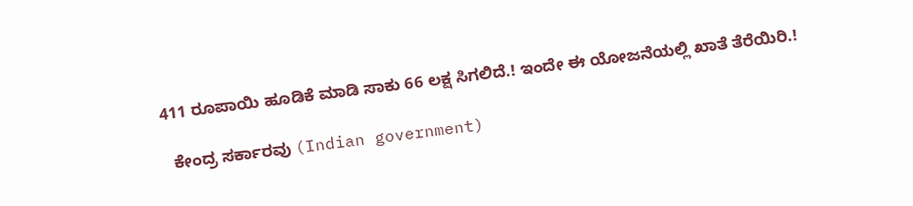411 ರೂಪಾಯಿ ಹೂಡಿಕೆ ಮಾಡಿ ಸಾಕು 66 ಲಕ್ಷ ಸಿಗಲಿದೆ.! ಇಂದೇ ಈ ಯೋಜನೆಯಲ್ಲಿ ಖಾತೆ ತೆರೆಯಿರಿ.!

  ಕೇಂದ್ರ ಸರ್ಕಾರವು (Indian government)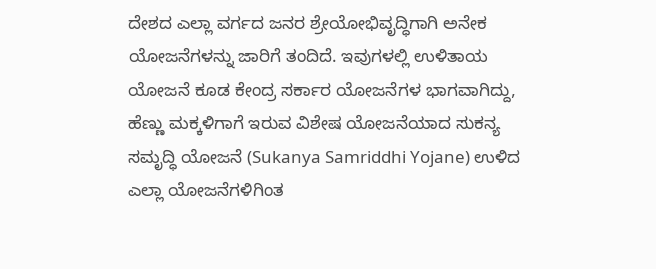ದೇಶದ ಎಲ್ಲಾ ವರ್ಗದ ಜನರ ಶ್ರೇಯೋಭಿವೃದ್ಧಿಗಾಗಿ ಅನೇಕ ಯೋಜನೆಗಳನ್ನು ಜಾರಿಗೆ ತಂದಿದೆ. ಇವುಗಳಲ್ಲಿ ಉಳಿತಾಯ ಯೋಜನೆ ಕೂಡ ಕೇಂದ್ರ ಸರ್ಕಾರ ಯೋಜನೆಗಳ ಭಾಗವಾಗಿದ್ದು, ಹೆಣ್ಣು ಮಕ್ಕಳಿಗಾಗೆ ಇರುವ ವಿಶೇಷ ಯೋಜನೆಯಾದ ಸುಕನ್ಯ ಸಮೃದ್ಧಿ ಯೋಜನೆ (Sukanya Samriddhi Yojane) ಉಳಿದ ಎಲ್ಲಾ ಯೋಜನೆಗಳಿಗಿಂತ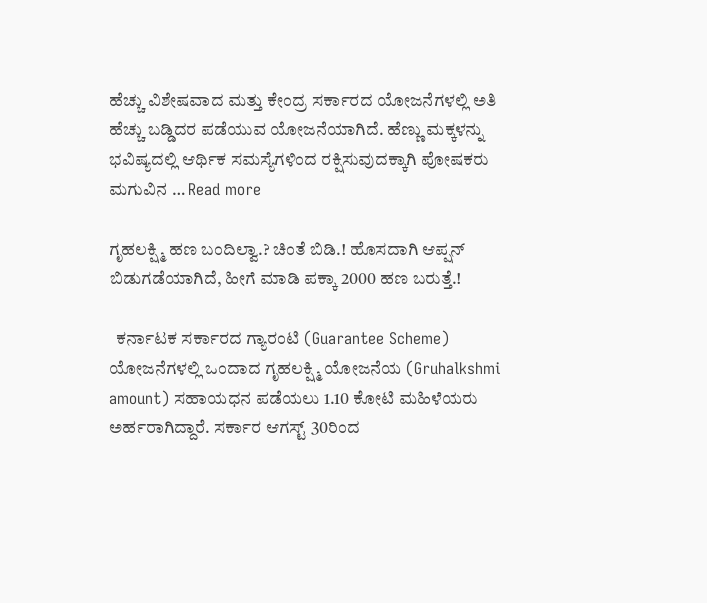ಹೆಚ್ಚು ವಿಶೇಷವಾದ ಮತ್ತು ಕೇಂದ್ರ ಸರ್ಕಾರದ ಯೋಜನೆಗಳಲ್ಲಿ ಅತಿ ಹೆಚ್ಚು ಬಡ್ಡಿದರ ಪಡೆಯುವ ಯೋಜನೆಯಾಗಿದೆ. ಹೆಣ್ಣು ಮಕ್ಕಳನ್ನು ಭವಿಷ್ಯದಲ್ಲಿ ಆರ್ಥಿಕ ಸಮಸ್ಯೆಗಳಿಂದ ರಕ್ಷಿಸುವುದಕ್ಕಾಗಿ ಪೋಷಕರು ಮಗುವಿನ … Read more

ಗೃಹಲಕ್ಷ್ಮಿ ಹಣ ಬಂದಿಲ್ವಾ.? ಚಿಂತೆ ಬಿಡಿ.! ಹೊಸದಾಗಿ ಆಪ್ಷನ್ ಬಿಡುಗಡೆಯಾಗಿದೆ, ಹೀಗೆ ಮಾಡಿ ಪಕ್ಕಾ 2000 ಹಣ ಬರುತ್ತೆ.!

  ಕರ್ನಾಟಕ ಸರ್ಕಾರದ ಗ್ಯಾರಂಟಿ (Guarantee Scheme) ಯೋಜನೆಗಳಲ್ಲಿ ಒಂದಾದ ಗೃಹಲಕ್ಷ್ಮಿ ಯೋಜನೆಯ (Gruhalkshmi amount) ಸಹಾಯಧನ ಪಡೆಯಲು 1.10 ಕೋಟಿ ಮಹಿಳೆಯರು ಅರ್ಹರಾಗಿದ್ದಾರೆ. ಸರ್ಕಾರ ಆಗಸ್ಟ್ 30ರಿಂದ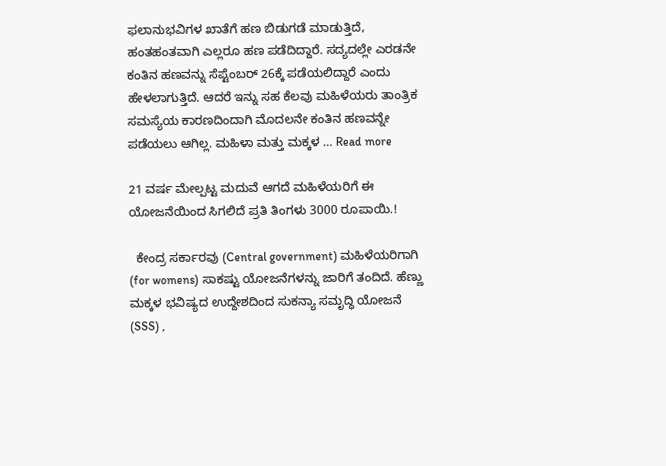ಫಲಾನುಭವಿಗಳ ಖಾತೆಗೆ ಹಣ ಬಿಡುಗಡೆ ಮಾಡುತ್ತಿದೆ, ಹಂತಹಂತವಾಗಿ ಎಲ್ಲರೂ ಹಣ ಪಡೆದಿದ್ದಾರೆ. ಸದ್ಯದಲ್ಲೇ ಎರಡನೇ ಕಂತಿನ ಹಣವನ್ನು ಸೆಪ್ಟೆಂಬರ್ 26ಕ್ಕೆ ಪಡೆಯಲಿದ್ದಾರೆ ಎಂದು ಹೇಳಲಾಗುತ್ತಿದೆ. ಆದರೆ ಇನ್ನು ಸಹ ಕೆಲವು ಮಹಿಳೆಯರು ತಾಂತ್ರಿಕ ಸಮಸ್ಯೆಯ ಕಾರಣದಿಂದಾಗಿ ಮೊದಲನೇ ಕಂತಿನ ಹಣವನ್ನೇ ಪಡೆಯಲು ಆಗಿಲ್ಲ. ಮಹಿಳಾ ಮತ್ತು ಮಕ್ಕಳ … Read more

21 ವರ್ಷ ಮೇಲ್ಪಟ್ಟ ಮದುವೆ ಆಗದೆ ಮಹಿಳೆಯರಿಗೆ ಈ ಯೋಜನೆಯಿಂದ ಸಿಗಲಿದೆ ಪ್ರತಿ ತಿಂಗಳು 3000 ರೂಪಾಯಿ.!

  ಕೇಂದ್ರ ಸರ್ಕಾರವು (Central government) ಮಹಿಳೆಯರಿಗಾಗಿ (for womens) ಸಾಕಷ್ಟು ಯೋಜನೆಗಳನ್ನು ಜಾರಿಗೆ ತಂದಿದೆ. ಹೆಣ್ಣು ಮಕ್ಕಳ ಭವಿಷ್ಯದ ಉದ್ದೇಶದಿಂದ ಸುಕನ್ಯಾ ಸಮೃದ್ಧಿ ಯೋಜನೆ (SSS) ,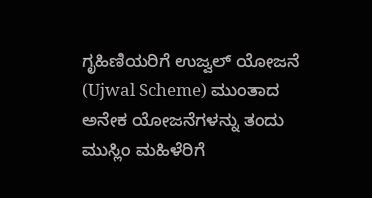ಗೃಹಿಣಿಯರಿಗೆ ಉಜ್ವಲ್ ಯೋಜನೆ (Ujwal Scheme) ಮುಂತಾದ ಅನೇಕ ಯೋಜನೆಗಳನ್ನು ತಂದು ಮುಸ್ಲಿಂ ಮಹಿಳೆರಿಗೆ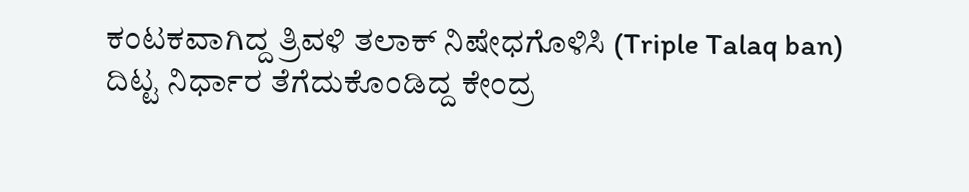ಕಂಟಕವಾಗಿದ್ದ ತ್ರಿವಳಿ ತಲಾಕ್ ನಿಷೇಧಗೊಳಿಸಿ (Triple Talaq ban) ದಿಟ್ಟ ನಿರ್ಧಾರ ತೆಗೆದುಕೊಂಡಿದ್ದ ಕೇಂದ್ರ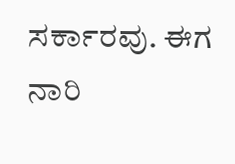ಸರ್ಕಾರವು. ಈಗ ನಾರಿ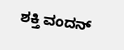ಶಕ್ತಿ ವಂದನ್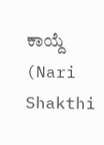ಕಾಯ್ದೆ (Nari Shakthi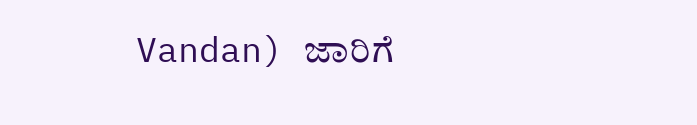Vandan) ಜಾರಿಗೆ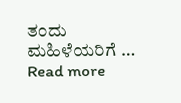ತಂದು ಮಹಿಳೆಯರಿಗೆ … Read more